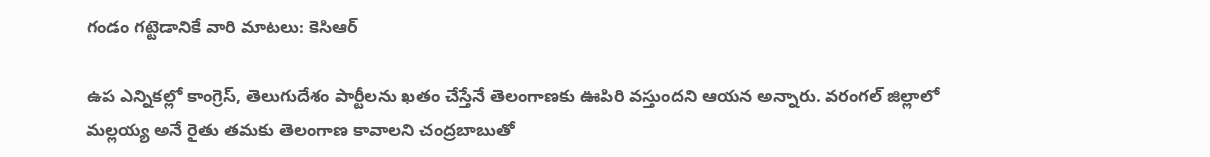గండం గట్టెడానికే వారి మాటలు: కెసిఆర్

ఉప ఎన్నికల్లో కాంగ్రెస్, తెలుగుదేశం పార్టీలను ఖతం చేస్తేనే తెలంగాణకు ఊపిరి వస్తుందని ఆయన అన్నారు. వరంగల్ జిల్లాలో మల్లయ్య అనే రైతు తమకు తెలంగాణ కావాలని చంద్రబాబుతో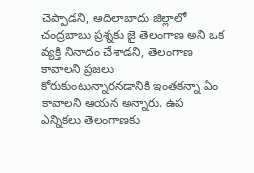చెప్పాడని, ఆదిలాబాదు జిల్లాలో చంద్రబాబు ప్రశ్నకు జై తెలంగాణ అని ఒక వ్యక్తి నినాదం చేశాడని, తెలంగాణ కావాలని ప్రజలు కోరుకుంటున్నారనడానికి ఇంతకన్నా ఏం కావాలని ఆయన అన్నారు. ఉప ఎన్నికలు తెలంగాణకు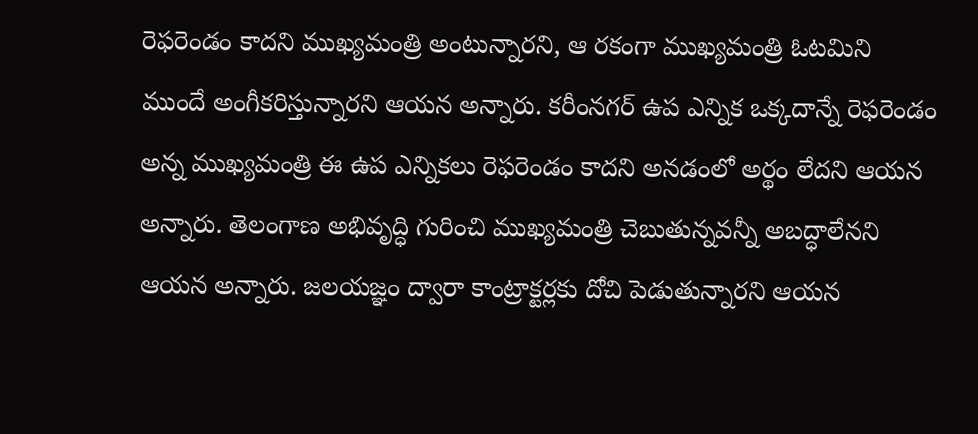రెఫరెండం కాదని ముఖ్యమంత్రి అంటున్నారని, ఆ రకంగా ముఖ్యమంత్రి ఓటమిని ముందే అంగీకరిస్తున్నారని ఆయన అన్నారు. కరీంనగర్ ఉప ఎన్నిక ఒక్కదాన్నే రెఫరెండం అన్న ముఖ్యమంత్రి ఈ ఉప ఎన్నికలు రెఫరెండం కాదని అనడంలో అర్థం లేదని ఆయన అన్నారు. తెలంగాణ అభివృద్ధి గురించి ముఖ్యమంత్రి చెబుతున్నవన్నీ అబద్ధాలేనని ఆయన అన్నారు. జలయజ్ఞం ద్వారా కాంట్రాక్టర్లకు దోచి పెడుతున్నారని ఆయన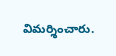విమర్శించారు.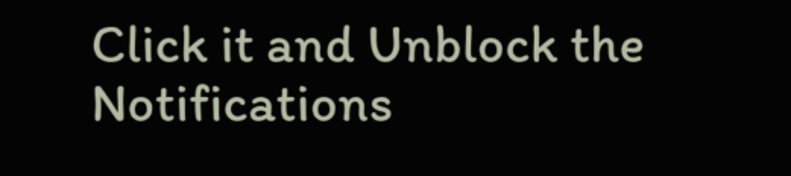Click it and Unblock the Notifications